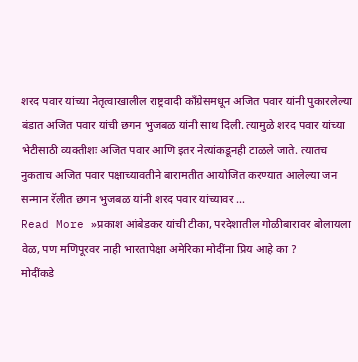शरद पवार यांच्या नेतृत्वाखालील राष्ट्रवादी काँग्रेसमधून अजित पवार यांनी पुकारलेल्या बंडात अजित पवार यांची छगन भुजबळ यांनी साथ दिली. त्यामुळे शरद पवार यांच्या भेटीसाठी व्यक्तीशः अजित पवार आणि इतर नेत्यांकडूनही टाळले जाते. त्यातच नुकताच अजित पवार पक्षाच्यावतीने बारामतीत आयोजित करण्यात आलेल्या जन सन्मान रॅलीत छगन भुजबळ यांनी शरद पवार यांच्यावर …
Read More »प्रकाश आंबेडकर यांची टीका, परदेशातील गोळीबारावर बोलायला वेळ, पण मणिपूरवर नाही भारतापेक्षा अमेरिका मोदींना प्रिय आहे का ?
मोदींकडे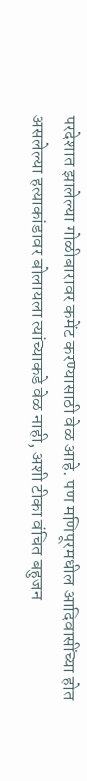परदेशात झालेल्या गोळीबारावर कमेंट करण्यासाठी वेळ आहे. पण मणिपूरमधील आदिवासींच्या होत असलेल्या हत्याकांडावर बोलायला त्यांच्याकडे वेळ नाही, अशी टीका वंचित बहुजन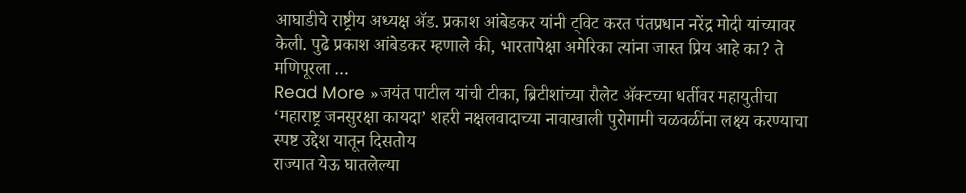आघाडीचे राष्ट्रीय अध्यक्ष ॲड. प्रकाश आंबेडकर यांनी ट्विट करत पंतप्रधान नरेंद्र मोदी यांच्यावर केली. पुढे प्रकाश आंबेडकर म्हणाले की, भारतापेक्षा अमेरिका त्यांना जास्त प्रिय आहे का? ते मणिपूरला …
Read More »जयंत पाटील यांची टीका, ब्रिटीशांच्या रौलेट ॲक्टच्या धर्तीवर महायुतीचा ‘महाराष्ट्र जनसुरक्षा कायदा’ शहरी नक्षलवादाच्या नावाखाली पुरोगामी चळवळींना लक्ष्य करण्याचा स्पष्ट उद्देश यातून दिसतोय
राज्यात येऊ घातलेल्या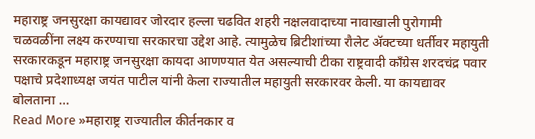महाराष्ट्र जनसुरक्षा कायद्यावर जोरदार हल्ला चढवित शहरी नक्षलवादाच्या नावाखाली पुरोगामी चळवळींना लक्ष्य करण्याचा सरकारचा उद्देश आहे. त्यामुळेच ब्रिटीशांच्या रौलेट ॲक्टच्या धर्तीवर महायुती सरकारकडून महाराष्ट्र जनसुरक्षा कायदा आणण्यात येत असल्याची टीका राष्ट्रवादी काँग्रेस शरदचंद्र पवार पक्षाचे प्रदेशाध्यक्ष जयंत पाटील यांनी केला राज्यातील महायुती सरकारवर केली. या कायद्यावर बोलताना …
Read More »महाराष्ट्र राज्यातील कीर्तनकार व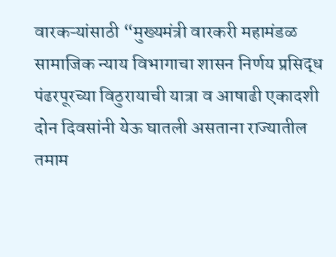वारकऱ्यांसाठी “मुख्यमंत्री वारकरी महामंडळ सामाजिक न्याय विभागाचा शासन निर्णय प्रसिद्ध
पंढरपूरच्या विठुरायाची यात्रा व आषाढी एकादशी दोन दिवसांनी येऊ घातली असताना राज्यातील तमाम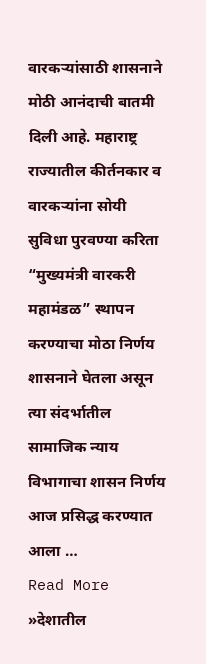वारकऱ्यांसाठी शासनाने मोठी आनंदाची बातमी दिली आहे. महाराष्ट्र राज्यातील कीर्तनकार व वारकऱ्यांना सोयी सुविधा पुरवण्या करिता “मुख्यमंत्री वारकरी महामंडळ” स्थापन करण्याचा मोठा निर्णय शासनाने घेतला असून त्या संदर्भातील सामाजिक न्याय विभागाचा शासन निर्णय आज प्रसिद्ध करण्यात आला …
Read More »देशातील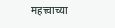महत्त्वाच्या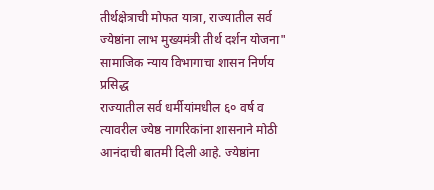तीर्थक्षेत्राची मोफत यात्रा, राज्यातील सर्व ज्येष्ठांना लाभ मुख्यमंत्री तीर्थ दर्शन योजना" सामाजिक न्याय विभागाचा शासन निर्णय प्रसिद्ध
राज्यातील सर्व धर्मीयांमधील ६० वर्ष व त्यावरील ज्येष्ठ नागरिकांना शासनाने मोठी आनंदाची बातमी दिली आहे. ज्येष्ठांना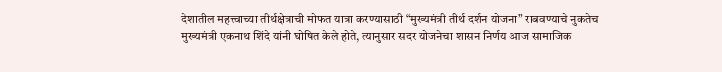देशातील महत्त्वाच्या तीर्थक्षेत्राची मोफत यात्रा करण्यासाठी “मुख्यमंत्री तीर्थ दर्शन योजना” राबवण्याचे नुकतेच मुख्यमंत्री एकनाथ शिंदे यांनी घोषित केले होते, त्यानुसार सदर योजनेचा शासन निर्णय आज सामाजिक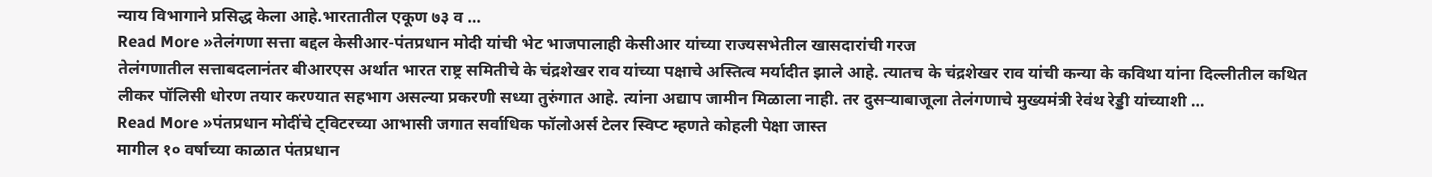न्याय विभागाने प्रसिद्ध केला आहे.भारतातील एकूण ७३ व …
Read More »तेलंगणा सत्ता बद्दल केसीआर-पंतप्रधान मोदी यांची भेट भाजपालाही केसीआर यांच्या राज्यसभेतील खासदारांची गरज
तेलंगणातील सत्ताबदलानंतर बीआरएस अर्थात भारत राष्ट्र समितीचे के चंद्रशेखर राव यांच्या पक्षाचे अस्तित्व मर्यादीत झाले आहे. त्यातच के चंद्रशेखर राव यांची कन्या के कविथा यांना दिल्लीतील कथित लीकर पॉलिसी धोरण तयार करण्यात सहभाग असल्या प्रकरणी सध्या तुरुंगात आहे. त्यांना अद्याप जामीन मिळाला नाही. तर दुसऱ्याबाजूला तेलंगणाचे मुख्यमंत्री रेवंथ रेड्डी यांच्याशी …
Read More »पंतप्रधान मोदींचे ट्विटरच्या आभासी जगात सर्वाधिक फॉलोअर्स टेलर स्विप्ट म्हणते कोहली पेक्षा जास्त
मागील १० वर्षाच्या काळात पंतप्रधान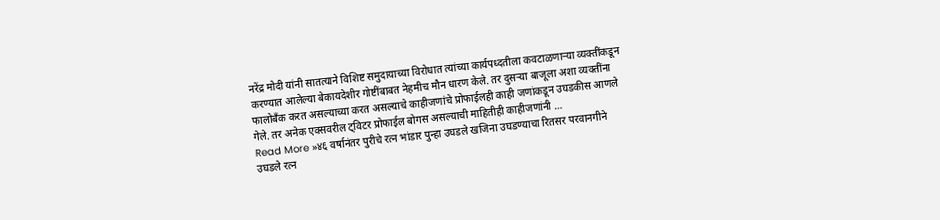नरेंद्र मोदी यांनी सातत्याने विशिष्ट समुदायाच्या विरोधात त्यांच्या कार्यपध्दतीला कवटाळणाऱ्या व्यक्तींकडून करण्यात आलेल्या बेकायदेशीर गोष्टींबाबत नेहमीच मौन धारण केले. तर दुसऱ्या बाजूला अशा व्यक्तींना फालोबँक करत असल्याच्या करत असल्याचे काहीजणांचे प्रोफाईलही काही जणांकडून उघडकीस आणले गेले. तर अनेक एक्सवरील ट्विटर प्रोफाईल बोगस असल्याची माहितीही काहीजणांनी …
Read More »४६ वर्षानंतर पुरीचे रत्न भांडार पुन्हा उघडले खजिना उघडण्याचा रितसर परवानगीने उघडले रत्न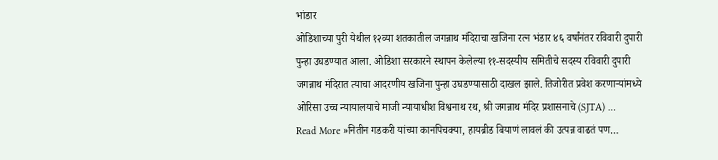भांडार
ओडिशाच्या पुरी येथील १२व्या शतकातील जगन्नाथ मंदिराचा खजिना रत्न भंडार ४६ वर्षांनंतर रविवारी दुपारी पुन्हा उघडण्यात आला. ओडिशा सरकारने स्थापन केलेल्या ११-सदस्यीय समितीचे सदस्य रविवारी दुपारी जगन्नाथ मंदिरात त्याचा आदरणीय खजिना पुन्हा उघडण्यासाठी दाखल झाले. तिजोरीत प्रवेश करणाऱ्यांमध्ये ओरिसा उच्च न्यायालयाचे माजी न्यायाधीश विश्वनाथ रथ, श्री जगन्नाथ मंदिर प्रशासनाचे (SJTA) …
Read More »नितीन गडकरी यांच्या कानपिचक्या, हायब्रीड बियाणं लावलं की उत्पन्न वाढतं पण…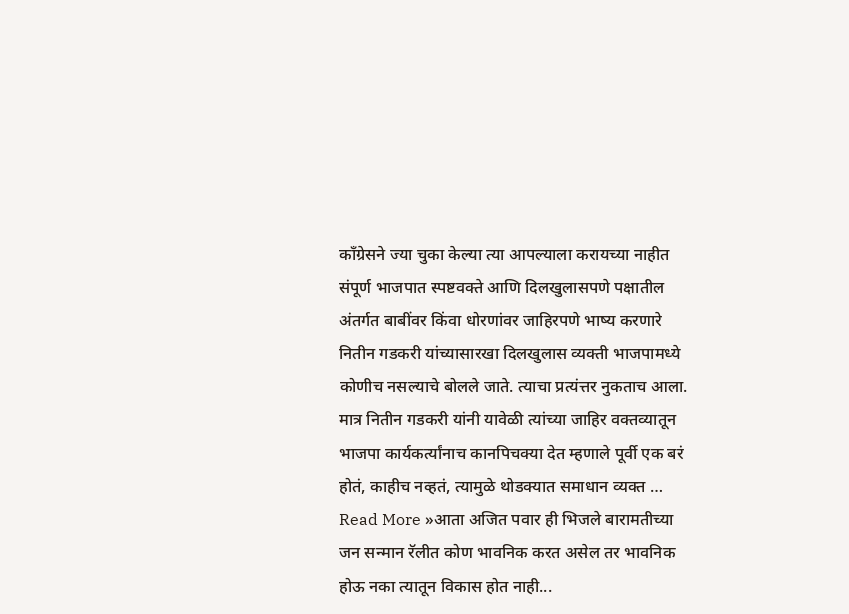काँग्रेसने ज्या चुका केल्या त्या आपल्याला करायच्या नाहीत
संपूर्ण भाजपात स्पष्टवक्ते आणि दिलखुलासपणे पक्षातील अंतर्गत बाबींवर किंवा धोरणांवर जाहिरपणे भाष्य करणारे नितीन गडकरी यांच्यासारखा दिलखुलास व्यक्ती भाजपामध्ये कोणीच नसल्याचे बोलले जाते. त्याचा प्रत्यंत्तर नुकताच आला. मात्र नितीन गडकरी यांनी यावेळी त्यांच्या जाहिर वक्तव्यातून भाजपा कार्यकर्त्यांनाच कानपिचक्या देत म्हणाले पूर्वी एक बरं होतं, काहीच नव्हतं, त्यामुळे थोडक्यात समाधान व्यक्त …
Read More »आता अजित पवार ही भिजले बारामतीच्या जन सन्मान रॅलीत कोण भावनिक करत असेल तर भावनिक होऊ नका त्यातून विकास होत नाही...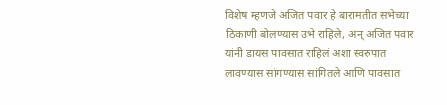विशेष म्हणजे अजित पवार हे बारामतीत सभेच्या ठिकाणी बोलण्यास उभे राहिले, अन् अजित पवार यांनी डायस पावसात राहिलं अशा स्वरुपात लावण्यास सांगण्यास सांगितले आणि पावसात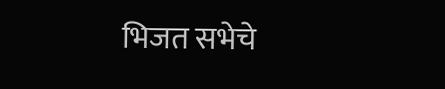भिजत सभेचे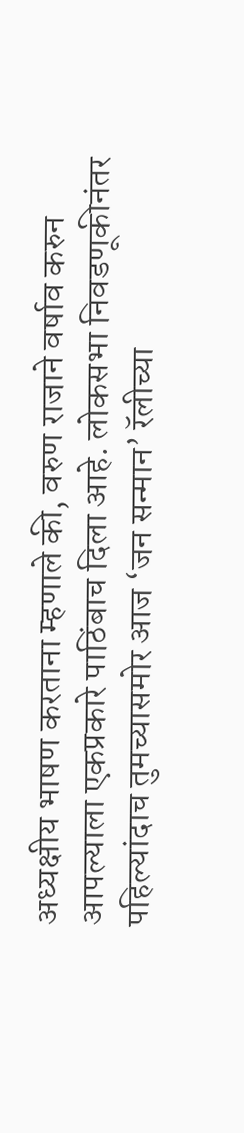अध्यक्षीय भाषण करताना म्हणाले की, वरुण राजाने वर्षाव करुन आपल्याला एकप्रकारे पाठिंबाच दिला आहे. लोकसभा निवडणूकीनंतर पहिल्यांदाच तुमच्यासमोर आज ‘जन सन्मान’ रॅलीच्या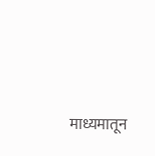माध्यमातून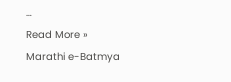…
Read More »
Marathi e-Batmya